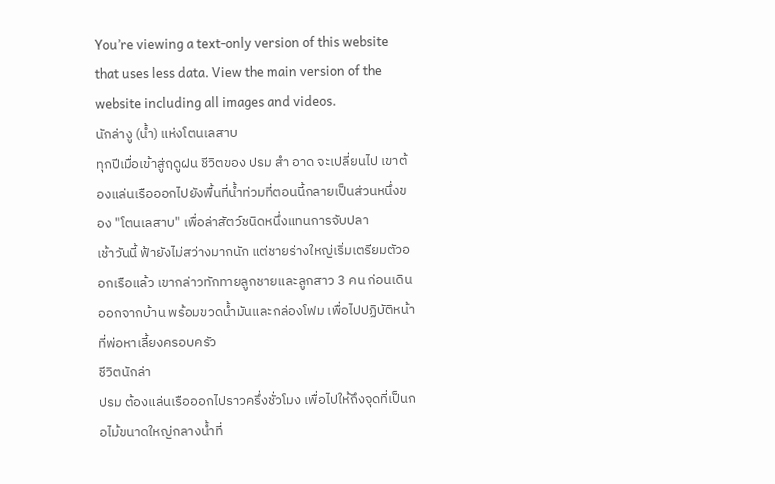You’re viewing a text-only version of this website that uses less data. View the main version of the website including all images and videos.
นักล่างู (น้ำ) แห่งโตนเลสาบ
ทุกปีเมื่อเข้าสู่ฤดูฝน ชีวิตของ ปรม สำ อาด จะเปลี่ยนไป เขาต้องแล่นเรือออกไปยังพื้นที่น้ำท่วมที่ตอนนี้กลายเป็นส่วนหนึ่งของ "โตนเลสาบ" เพื่อล่าสัตว์ชนิดหนึ่งแทนการจับปลา
เช้าวันนี้ ฟ้ายังไม่สว่างมากนัก แต่ชายร่างใหญ่เริ่มเตรียมตัวออกเรือแล้ว เขากล่าวทักทายลูกชายและลูกสาว 3 คน ก่อนเดินออกจากบ้าน พร้อมขวดน้ำมันและกล่องโฟม เพื่อไปปฏิบัติหน้าที่พ่อหาเลี้ยงครอบครัว
ชีวิตนักล่า
ปรม ต้องแล่นเรือออกไปราวครึ่งชั่วโมง เพื่อไปให้ถึงจุดที่เป็นกอไม้ขนาดใหญ่กลางน้ำที่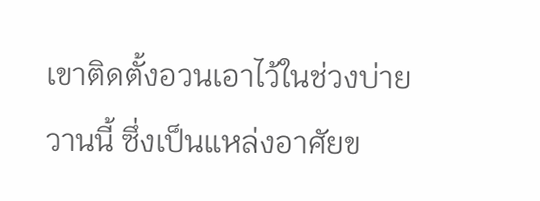เขาติดตั้งอวนเอาไว้ในช่วงบ่ายวานนี้ ซึ่งเป็นแหล่งอาศัยข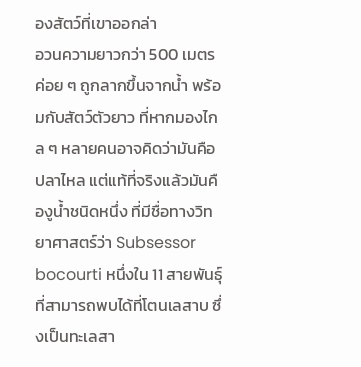องสัตว์ที่เขาออกล่า
อวนความยาวกว่า 500 เมตร ค่อย ๆ ถูกลากขึ้นจากน้ำ พร้อมกับสัตว์ตัวยาว ที่หากมองไกล ๆ หลายคนอาจคิดว่ามันคือปลาไหล แต่แท้ที่จริงแล้วมันคืองูน้ำชนิดหนึ่ง ที่มีชื่อทางวิทยาศาสตร์ว่า Subsessor bocourti หนึ่งใน 11 สายพันธุ์ที่สามารถพบได้ที่โตนเลสาบ ซึ่งเป็นทะเลสา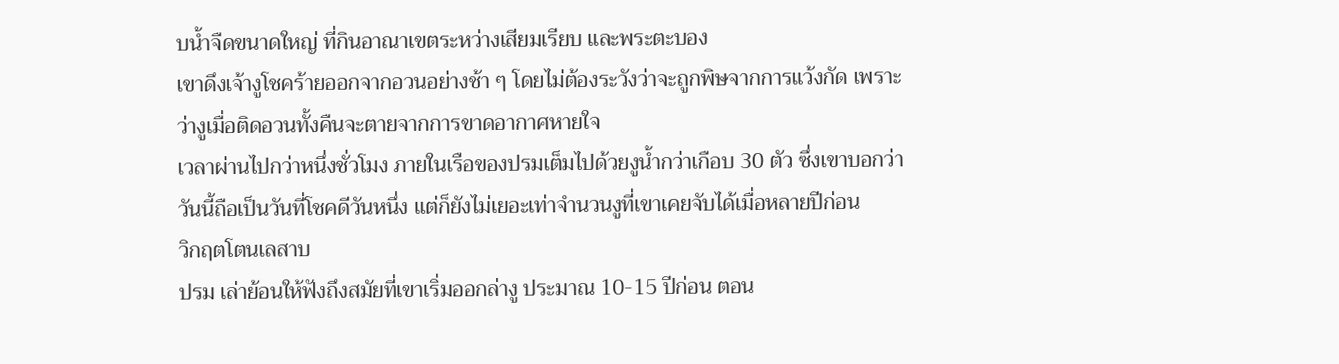บน้ำจืดขนาดใหญ่ ที่กินอาณาเขตระหว่างเสียมเรียบ และพระตะบอง
เขาดึงเจ้างูโชคร้ายออกจากอวนอย่างช้า ๆ โดยไม่ต้องระวังว่าจะถูกพิษจากการแว้งกัด เพราะว่างูเมื่อติดอวนทั้งคืนจะตายจากการขาดอากาศหายใจ
เวลาผ่านไปกว่าหนึ่งชั่วโมง ภายในเรือของปรมเต็มไปด้วยงูน้ำกว่าเกือบ 30 ตัว ซึ่งเขาบอกว่าวันนี้ถือเป็นวันที่โชคดีวันหนึ่ง แต่ก็ยังไม่เยอะเท่าจำนวนงูที่เขาเคยจับได้เมื่อหลายปีก่อน
วิกฤตโตนเลสาบ
ปรม เล่าย้อนให้ฟังถึงสมัยที่เขาเริ่มออกล่างู ประมาณ 10-15 ปีก่อน ตอน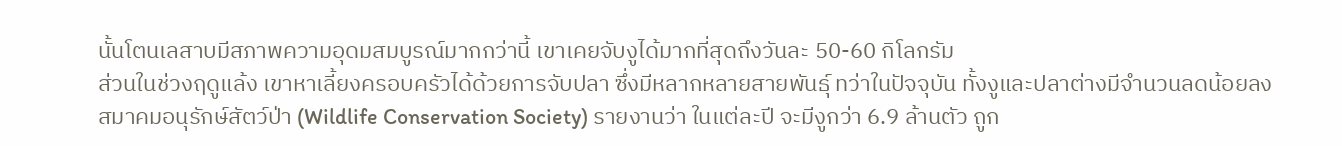นั้นโตนเลสาบมีสภาพความอุดมสมบูรณ์มากกว่านี้ เขาเคยจับงูได้มากที่สุดถึงวันละ 50-60 กิโลกรัม
ส่วนในช่วงฤดูแล้ง เขาหาเลี้ยงครอบครัวได้ด้วยการจับปลา ซึ่งมีหลากหลายสายพันธุ์ ทว่าในปัจจุบัน ทั้งงูและปลาต่างมีจำนวนลดน้อยลง
สมาคมอนุรักษ์สัตว์ป่า (Wildlife Conservation Society) รายงานว่า ในแต่ละปี จะมีงูกว่า 6.9 ล้านตัว ถูก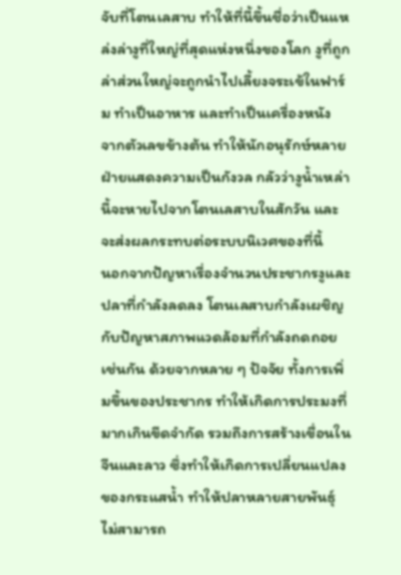จับที่โตนเลสาบ ทำให้ที่นี้ขึ้นชื่อว่าเป็นแหล่งล่างูที่ใหญ่ที่สุดแห่งหนึ่งของโลก งูที่ถูกล่าส่วนใหญ่จะถูกนำไปเลี้ยงจระเข้ในฟาร์ม ทำเป็นอาหาร และทำเป็นเครื่องหนัง
จากตัวเลขข้างต้น ทำให้นักอนุรักษ์หลายฝ่ายแสดงความเป็นกังวล กลัวว่างูน้ำเหล่านี้จะหายไปจากโตนเลสาบในสักวัน และจะส่งผลกระทบต่อระบบนิเวศของที่นี้
นอกจากปัญหาเรื่องจำนวนประชากรงูและปลาที่กำลังลดลง โตนเลสาบกำลังเผชิญกับปัญหาสภาพแวดล้อมที่กำลังถดถอยเช่นกัน ด้วยจากหลาย ๆ ปัจจัย ทั้งการเพิ่มขึ้นของประชากร ทำให้เกิดการประมงที่มากเกินขีดจำกัด รวมถึงการสร้างเขื่อนในจีนและลาว ซึ่งทำให้เกิดการเปลี่ยนแปลงของกระแสน้ำ ทำให้ปลาหลายสายพันธุ์ไม่สามารถ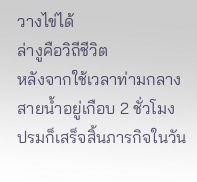วางไข่ได้
ล่างูคือวิถีชีวิต
หลังจากใช้เวลาท่ามกลางสายน้ำอยู่เกือบ 2 ชั่วโมง ปรมก็เสร็จสิ้นภารกิจในวัน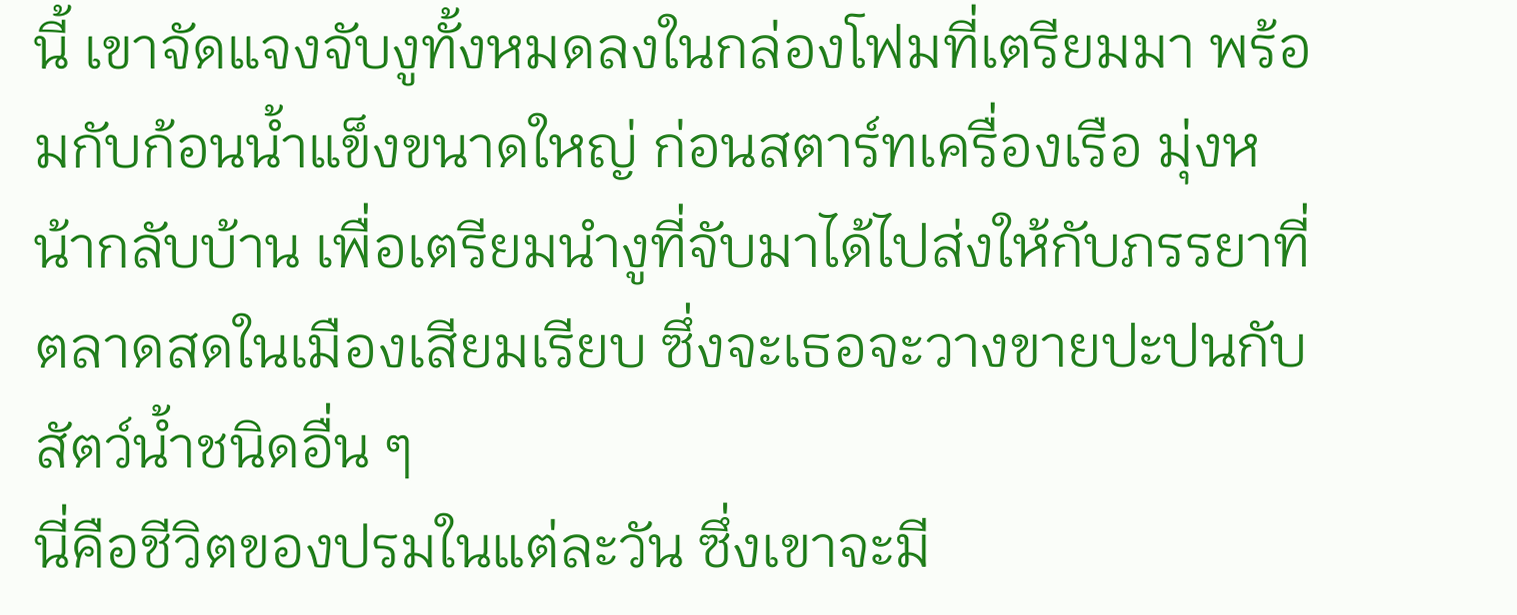นี้ เขาจัดแจงจับงูทั้งหมดลงในกล่องโฟมที่เตรียมมา พร้อมกับก้อนน้ำแข็งขนาดใหญ่ ก่อนสตาร์ทเครื่องเรือ มุ่งหน้ากลับบ้าน เพื่อเตรียมนำงูที่จับมาได้ไปส่งให้กับภรรยาที่ตลาดสดในเมืองเสียมเรียบ ซึ่งจะเธอจะวางขายปะปนกับสัตว์น้ำชนิดอื่น ๆ
นี่คือชีวิตของปรมในแต่ละวัน ซึ่งเขาจะมี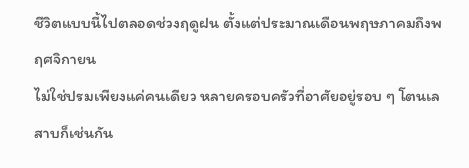ชีวิตแบบนี้ไปตลอดช่วงฤดูฝน ตั้งแต่ประมาณเดือนพฤษภาคมถึงพฤศจิกายน
ไม่ใช่ปรมเพียงแค่คนเดียว หลายครอบครัวที่อาศัยอยู่รอบ ๆ โตนเลสาบก็เช่นกัน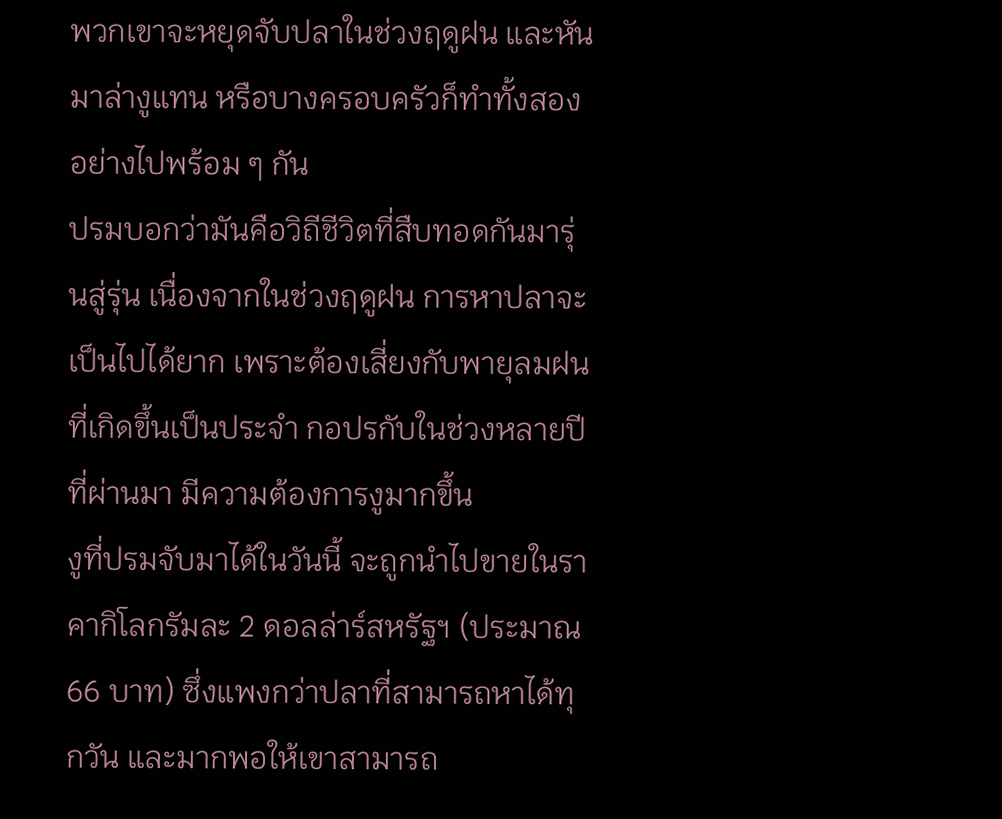พวกเขาจะหยุดจับปลาในช่วงฤดูฝน และหันมาล่างูแทน หรือบางครอบครัวก็ทำทั้งสองอย่างไปพร้อม ๆ กัน
ปรมบอกว่ามันคือวิถีชีวิตที่สืบทอดกันมารุ่นสู่รุ่น เนื่องจากในช่วงฤดูฝน การหาปลาจะเป็นไปได้ยาก เพราะต้องเสี่ยงกับพายุลมฝนที่เกิดขึ้นเป็นประจำ กอปรกับในช่วงหลายปีที่ผ่านมา มีความต้องการงูมากขึ้น
งูที่ปรมจับมาได้ในวันนี้ จะถูกนำไปขายในราคากิโลกรัมละ 2 ดอลล่าร์สหรัฐฯ (ประมาณ 66 บาท) ซึ่งแพงกว่าปลาที่สามารถหาได้ทุกวัน และมากพอให้เขาสามารถ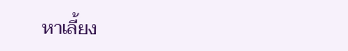หาเลี้ยง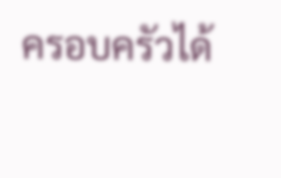ครอบครัวได้